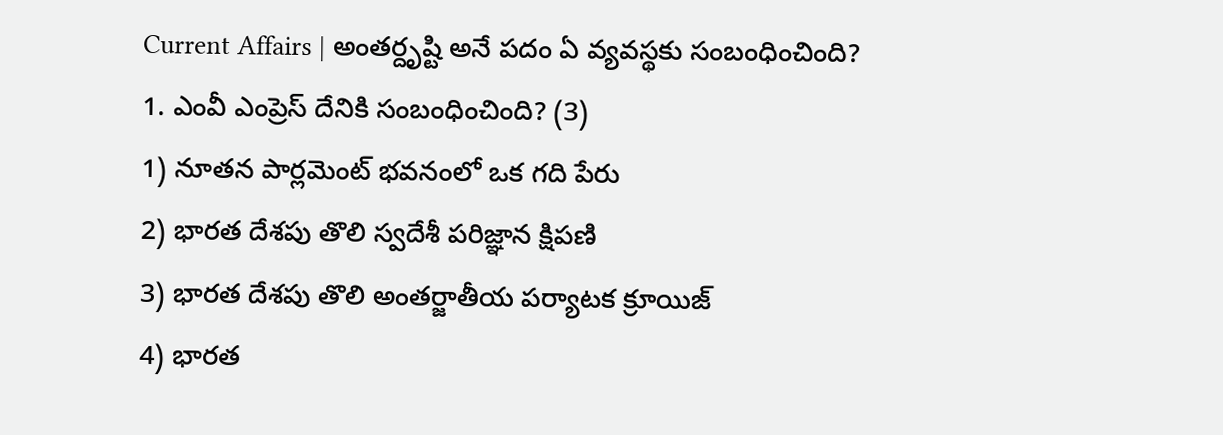Current Affairs | అంతర్దృష్టి అనే పదం ఏ వ్యవస్థకు సంబంధించింది?
1. ఎంవీ ఎంప్రెస్ దేనికి సంబంధించింది? (3)
1) నూతన పార్లమెంట్ భవనంలో ఒక గది పేరు
2) భారత దేశపు తొలి స్వదేశీ పరిజ్ఞాన క్షిపణి
3) భారత దేశపు తొలి అంతర్జాతీయ పర్యాటక క్రూయిజ్
4) భారత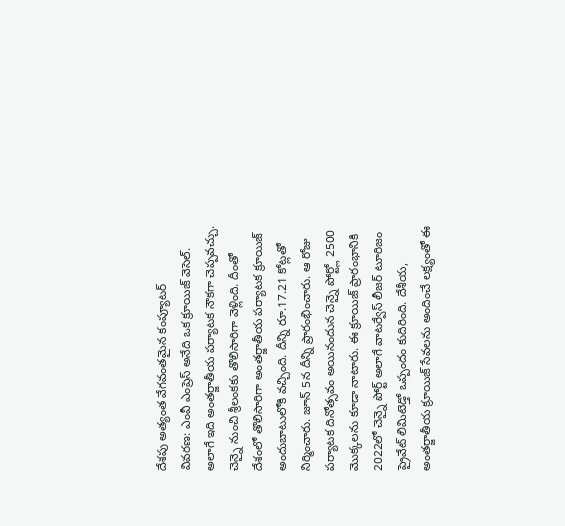దేశపు అత్యంత వేగవంతమైన కంప్యూటర్
వివరణ: ఎంవీ ఎంప్రెస్ అనేది ఒక క్రూయిజ్ వెసెల్. అలాగే ఇది అంతర్జాతీయ పర్యాటక నౌకగా చెప్పవచ్చు. చెన్నై నుంచి శ్రీలంకకు తొలిసారిగా వెళ్లింది. దీంతో దేశంలో తొలిసారిగా అంతర్జాతీయ పర్యాటక క్రూయిజ్ అందుబాటులోకి వచ్చింది. దీన్ని రూ.17.21 కోట్లతో నిర్మించారు. జూన్ 5న దీన్ని ప్రారంభించారు. ఆ రోజు పర్యాటక దినోత్సవం అయినందున చెన్నై పోర్ట్లో 2500 మొక్కలను కూడా నాటారు. ఈ క్రూయిజ్ ప్రారంభానికి 2022లో చెన్నై పోర్ట్ అలాగే వాటర్వేస్ లీజర్ టూరిజం ప్రైవేట్ లిమిటెడ్తో ఒప్పందం కుదిరింది. దేశీయ, అంతర్జాతీయ క్రూయిజ్ సేవలను అందించే లక్ష్యంతో ఈ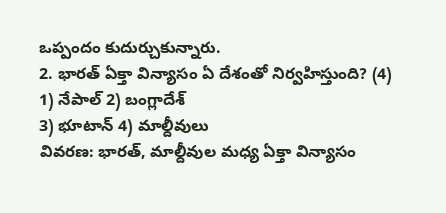ఒప్పందం కుదుర్చుకున్నారు.
2. భారత్ ఏక్తా విన్యాసం ఏ దేశంతో నిర్వహిస్తుంది? (4)
1) నేపాల్ 2) బంగ్లాదేశ్
3) భూటాన్ 4) మాల్దీవులు
వివరణ: భారత్, మాల్దీవుల మధ్య ఏక్తా విన్యాసం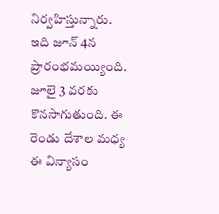నిర్వహిస్తున్నారు. ఇది జూన్ 4న ప్రారంభమయ్యింది. జూలై 3 వరకు కొనసాగుతుంది. ఈ రెండు దేశాల మధ్య ఈ విన్యాసం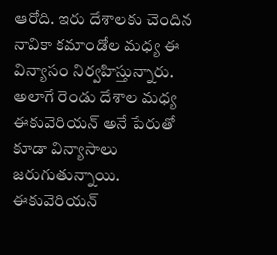ఆరోది. ఇరు దేశాలకు చెందిన నావికా కమాండోల మధ్య ఈ విన్యాసం నిర్వహిస్తున్నారు. అలాగే రెండు దేశాల మధ్య ఈకువెరియన్ అనే పేరుతో కూడా విన్యాసాలు జరుగుతున్నాయి. ఈకువెరియన్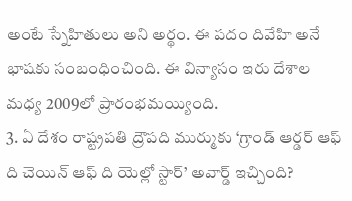అంటే స్నేహితులు అని అర్థం. ఈ పదం దివేహి అనే భాషకు సంబంధించింది. ఈ విన్యాసం ఇరు దేశాల మధ్య 2009లో ప్రారంభమయ్యింది.
3. ఏ దేశం రాష్ట్రపతి ద్రౌపది ముర్ముకు ‘గ్రాండ్ ఆర్డర్ ఆఫ్ ది చెయిన్ ఆఫ్ ది యెల్లో స్టార్’ అవార్డ్ ఇచ్చింది?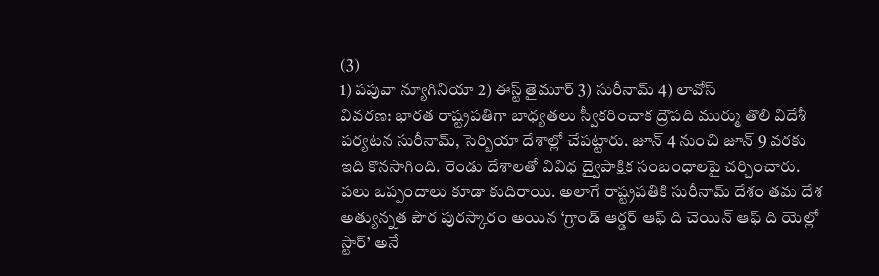(3)
1) పపువా న్యూగినియా 2) ఈస్ట్ తైమూర్ 3) సురీనామ్ 4) లావోస్
వివరణ: భారత రాష్ట్రపతిగా బాధ్యతలు స్వీకరించాక ద్రౌపది ముర్ము తొలి విదేశీ పర్యటన సురీనామ్, సెర్బియా దేశాల్లో చేపట్టారు. జూన్ 4 నుంచి జూన్ 9 వరకు ఇది కొనసాగింది. రెండు దేశాలతో వివిధ ద్వైపాక్షిక సంబంధాలపై చర్చించారు. పలు ఒప్పందాలు కూడా కుదిరాయి. అలాగే రాష్ట్రపతికి సురీనామ్ దేశం తమ దేశ అత్యున్నత పౌర పురస్కారం అయిన ‘గ్రాండ్ ఆర్డర్ ఆఫ్ ది చెయిన్ ఆఫ్ ది యెల్లో స్టార్’ అనే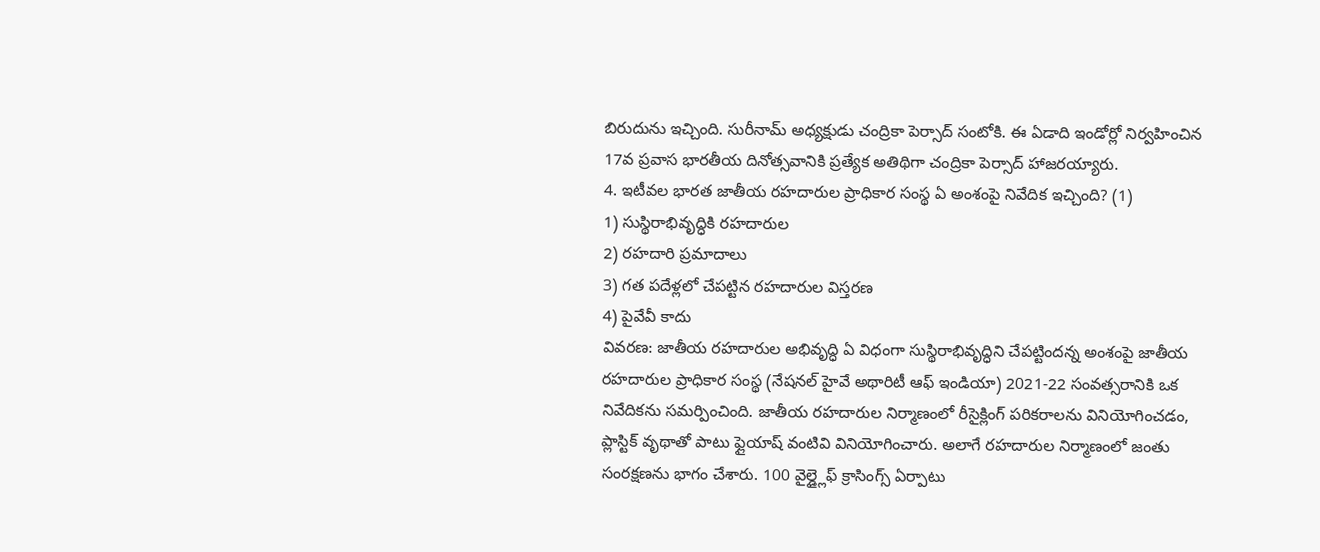బిరుదును ఇచ్చింది. సురీనామ్ అధ్యక్షుడు చంద్రికా పెర్సాద్ సంటోకి. ఈ ఏడాది ఇండోర్లో నిర్వహించిన 17వ ప్రవాస భారతీయ దినోత్సవానికి ప్రత్యేక అతిథిగా చంద్రికా పెర్సాద్ హాజరయ్యారు.
4. ఇటీవల భారత జాతీయ రహదారుల ప్రాధికార సంస్థ ఏ అంశంపై నివేదిక ఇచ్చింది? (1)
1) సుస్థిరాభివృద్ధికి రహదారుల
2) రహదారి ప్రమాదాలు
3) గత పదేళ్లలో చేపట్టిన రహదారుల విస్తరణ
4) పైవేవీ కాదు
వివరణ: జాతీయ రహదారుల అభివృద్ధి ఏ విధంగా సుస్థిరాభివృద్ధిని చేపట్టిందన్న అంశంపై జాతీయ రహదారుల ప్రాధికార సంస్థ (నేషనల్ హైవే అథారిటీ ఆఫ్ ఇండియా) 2021-22 సంవత్సరానికి ఒక నివేదికను సమర్పించింది. జాతీయ రహదారుల నిర్మాణంలో రీసైక్లింగ్ పరికరాలను వినియోగించడం, ప్లాస్టిక్ వృథాతో పాటు ఫ్లైయాష్ వంటివి వినియోగించారు. అలాగే రహదారుల నిర్మాణంలో జంతు సంరక్షణను భాగం చేశారు. 100 వైల్డ్లైఫ్ క్రాసింగ్స్ ఏర్పాటు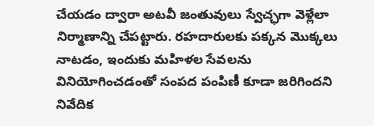చేయడం ద్వారా అటవీ జంతువులు స్వేచ్ఛగా వెళ్లేలా నిర్మాణాన్ని చేపట్టారు. రహదారులకు పక్కన మొక్కలు నాటడం, ఇందుకు మహిళల సేవలను వినియోగించడంతో సంపద పంపిణీ కూడా జరిగిందని నివేదిక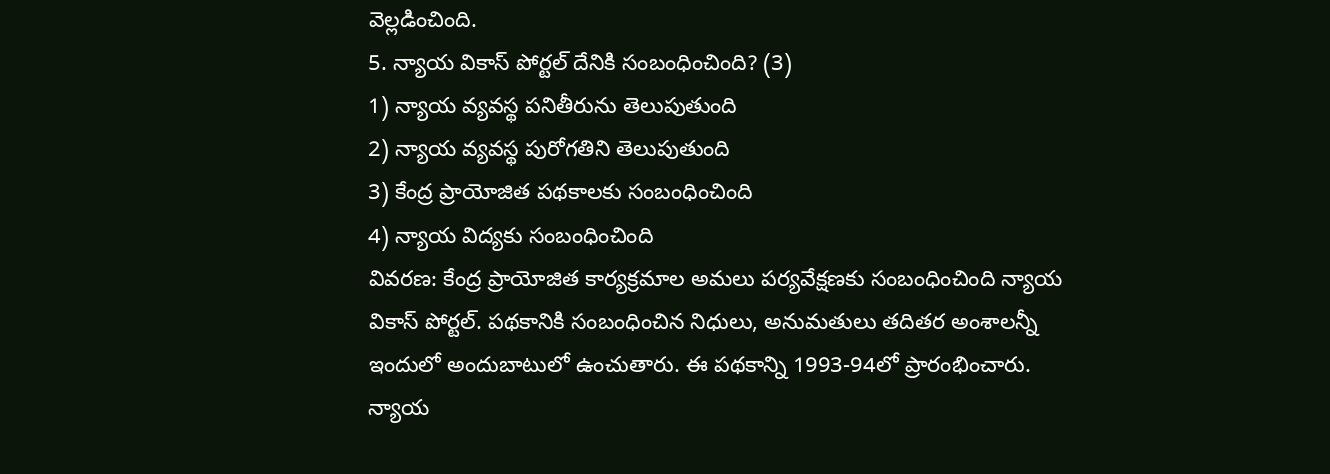వెల్లడించింది.
5. న్యాయ వికాస్ పోర్టల్ దేనికి సంబంధించింది? (3)
1) న్యాయ వ్యవస్థ పనితీరును తెలుపుతుంది
2) న్యాయ వ్యవస్థ పురోగతిని తెలుపుతుంది
3) కేంద్ర ప్రాయోజిత పథకాలకు సంబంధించింది
4) న్యాయ విద్యకు సంబంధించింది
వివరణ: కేంద్ర ప్రాయోజిత కార్యక్రమాల అమలు పర్యవేక్షణకు సంబంధించింది న్యాయ వికాస్ పోర్టల్. పథకానికి సంబంధించిన నిధులు, అనుమతులు తదితర అంశాలన్నీ ఇందులో అందుబాటులో ఉంచుతారు. ఈ పథకాన్ని 1993-94లో ప్రారంభించారు. న్యాయ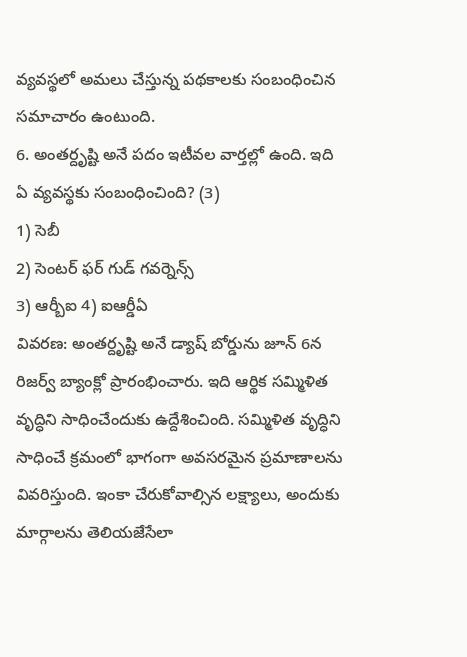వ్యవస్థలో అమలు చేస్తున్న పథకాలకు సంబంధించిన సమాచారం ఉంటుంది.
6. అంతర్దృష్టి అనే పదం ఇటీవల వార్తల్లో ఉంది. ఇది ఏ వ్యవస్థకు సంబంధించింది? (3)
1) సెబీ
2) సెంటర్ ఫర్ గుడ్ గవర్నెన్స్
3) ఆర్బీఐ 4) ఐఆర్డీఏ
వివరణ: అంతర్దృష్టి అనే డ్యాష్ బోర్డును జూన్ 6న రిజర్వ్ బ్యాంక్లో ప్రారంభించారు. ఇది ఆర్థిక సమ్మిళిత వృద్ధిని సాధించేందుకు ఉద్దేశించింది. సమ్మిళిత వృద్ధిని సాధించే క్రమంలో భాగంగా అవసరమైన ప్రమాణాలను వివరిస్తుంది. ఇంకా చేరుకోవాల్సిన లక్ష్యాలు, అందుకు మార్గాలను తెలియజేసేలా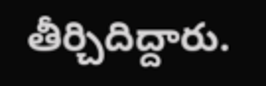తీర్చిదిద్దారు.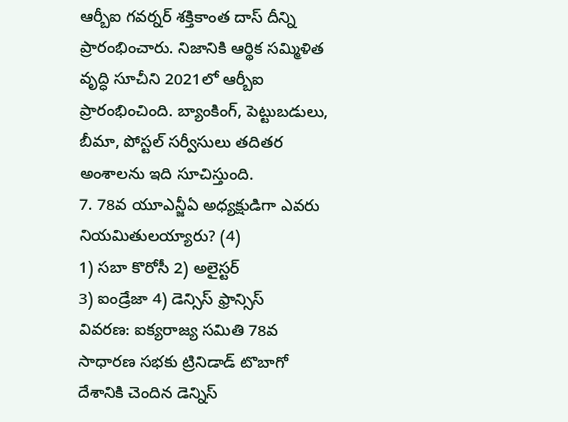ఆర్బీఐ గవర్నర్ శక్తికాంత దాస్ దీన్ని ప్రారంభించారు. నిజానికి ఆర్థిక సమ్మిళిత వృద్ధి సూచీని 2021లో ఆర్బీఐ ప్రారంభించింది. బ్యాంకింగ్, పెట్టుబడులు, బీమా, పోస్టల్ సర్వీసులు తదితర అంశాలను ఇది సూచిస్తుంది.
7. 78వ యూఎన్జీఏ అధ్యక్షుడిగా ఎవరు నియమితులయ్యారు? (4)
1) సబా కొరోసీ 2) అలైస్టర్
3) ఐండ్రేజా 4) డెన్సిస్ ఫ్రాన్సిస్
వివరణ: ఐక్యరాజ్య సమితి 78వ సాధారణ సభకు ట్రినిడాడ్ టొబాగో దేశానికి చెందిన డెన్నిస్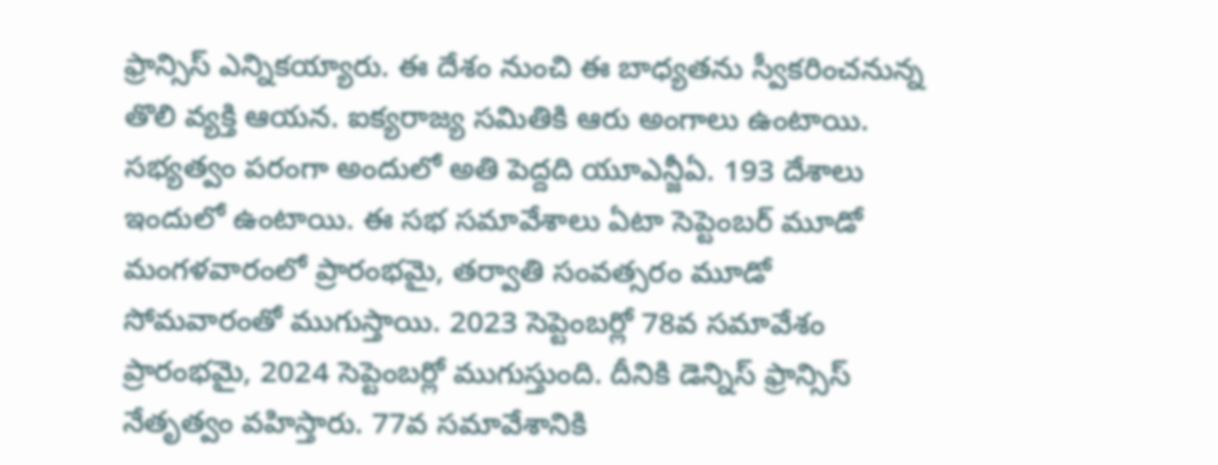ఫ్రాన్సిస్ ఎన్నికయ్యారు. ఈ దేశం నుంచి ఈ బాధ్యతను స్వీకరించనున్న తొలి వ్యక్తి ఆయన. ఐక్యరాజ్య సమితికి ఆరు అంగాలు ఉంటాయి. సభ్యత్వం పరంగా అందులో అతి పెద్దది యూఎన్జీఏ. 193 దేశాలు ఇందులో ఉంటాయి. ఈ సభ సమావేశాలు ఏటా సెప్టెంబర్ మూడో మంగళవారంలో ప్రారంభమై, తర్వాతి సంవత్సరం మూడో సోమవారంతో ముగుస్తాయి. 2023 సెప్టెంబర్లో 78వ సమావేశం ప్రారంభమై, 2024 సెప్టెంబర్లో ముగుస్తుంది. దీనికి డెన్నిస్ ఫ్రాన్సిస్ నేతృత్వం వహిస్తారు. 77వ సమావేశానికి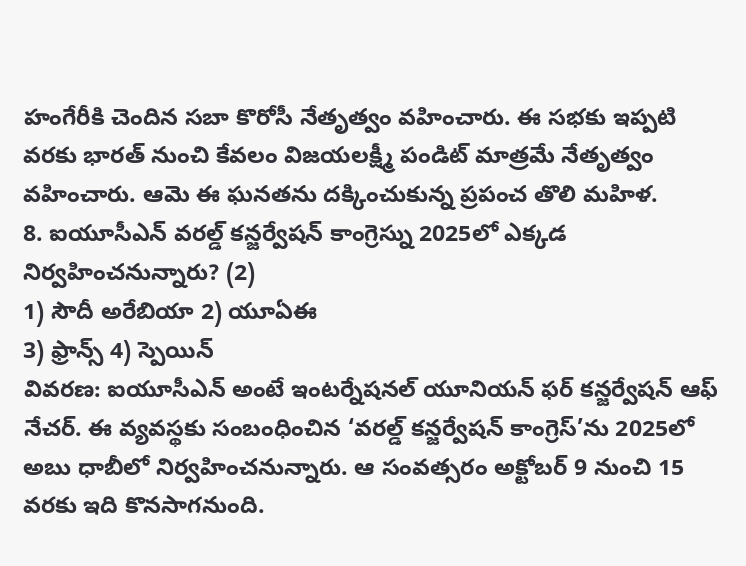హంగేరీకి చెందిన సబా కొరోసీ నేతృత్వం వహించారు. ఈ సభకు ఇప్పటి వరకు భారత్ నుంచి కేవలం విజయలక్ష్మీ పండిట్ మాత్రమే నేతృత్వం వహించారు. ఆమె ఈ ఘనతను దక్కించుకున్న ప్రపంచ తొలి మహిళ.
8. ఐయూసీఎన్ వరల్డ్ కన్జర్వేషన్ కాంగ్రెస్ను 2025లో ఎక్కడ నిర్వహించనున్నారు? (2)
1) సౌదీ అరేబియా 2) యూఏఈ
3) ఫ్రాన్స్ 4) స్పెయిన్
వివరణ: ఐయూసీఎన్ అంటే ఇంటర్నేషనల్ యూనియన్ ఫర్ కన్జర్వేషన్ ఆఫ్ నేచర్. ఈ వ్యవస్థకు సంబంధించిన ‘వరల్డ్ కన్జర్వేషన్ కాంగ్రెస్’ను 2025లో అబు ధాబీలో నిర్వహించనున్నారు. ఆ సంవత్సరం అక్టోబర్ 9 నుంచి 15 వరకు ఇది కొనసాగనుంది.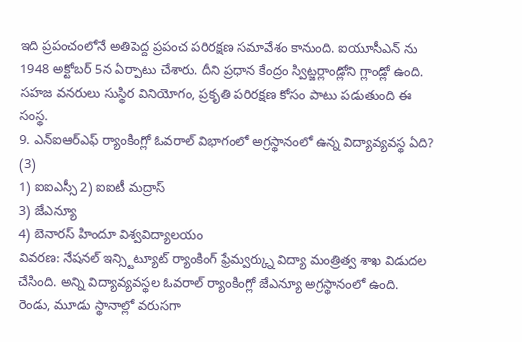ఇది ప్రపంచంలోనే అతిపెద్ద ప్రపంచ పరిరక్షణ సమావేశం కానుంది. ఐయూసీఎన్ ను 1948 అక్టోబర్ 5న ఏర్పాటు చేశారు. దీని ప్రధాన కేంద్రం స్విట్జర్లాండ్లోని గ్లాండ్లో ఉంది. సహజ వనరులు సుస్థిర వినియోగం, ప్రకృతి పరిరక్షణ కోసం పాటు పడుతుంది ఈ సంస్థ.
9. ఎన్ఐఆర్ఎఫ్ ర్యాంకింగ్లో ఓవరాల్ విభాగంలో అగ్రస్థానంలో ఉన్న విద్యావ్యవస్థ ఏది? (3)
1) ఐఐఎస్సీ 2) ఐఐటీ మద్రాస్
3) జేఎన్యూ
4) బెనారస్ హిందూ విశ్వవిద్యాలయం
వివరణ: నేషనల్ ఇన్స్టిట్యూట్ ర్యాంకింగ్ ఫ్రేమ్వర్క్ను విద్యా మంత్రిత్వ శాఖ విడుదల చేసింది. అన్ని విద్యావ్యవస్థల ఓవరాల్ ర్యాంకింగ్లో జేఎన్యూ అగ్రస్థానంలో ఉంది. రెండు, మూడు స్థానాల్లో వరుసగా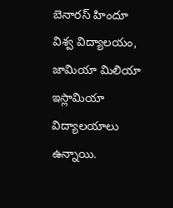బెనారస్ హిందూ విశ్వ విద్యాలయం, జామియా మిలియా ఇస్లామియా విద్యాలయాలు ఉన్నాయి.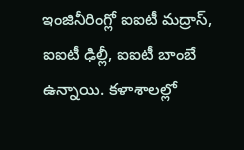ఇంజినీరింగ్లో ఐఐటీ మద్రాస్, ఐఐటీ ఢిల్లీ, ఐఐటీ బాంబే ఉన్నాయి. కళాశాలల్లో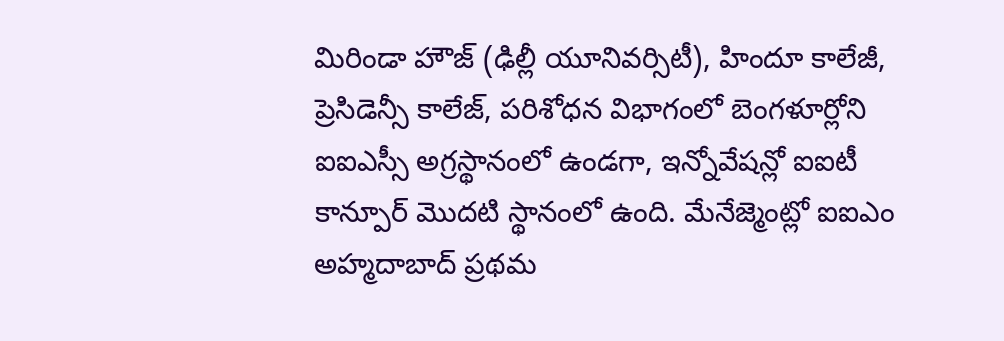మిరిండా హౌజ్ (ఢిల్లీ యూనివర్సిటీ), హిందూ కాలేజీ, ప్రెసిడెన్సీ కాలేజ్, పరిశోధన విభాగంలో బెంగళూర్లోని ఐఐఎస్సీ అగ్రస్థానంలో ఉండగా, ఇన్నోవేషన్లో ఐఐటీ కాన్పూర్ మొదటి స్థానంలో ఉంది. మేనేజ్మెంట్లో ఐఐఎం అహ్మదాబాద్ ప్రథమ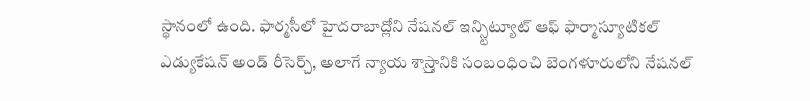స్థానంలో ఉంది. ఫార్మసీలో హైదరాబాద్లోని నేషనల్ ఇన్స్టిట్యూట్ ఆఫ్ ఫార్మాస్యూటికల్ ఎడ్యుకేషన్ అండ్ రీసెర్చ్, అలాగే న్యాయ శాస్ర్తానికి సంబంధించి బెంగళూరులోని నేషనల్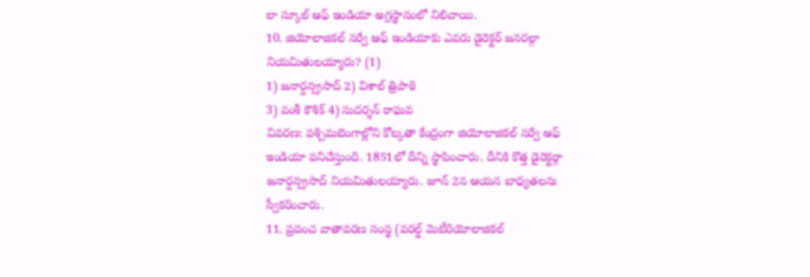లా స్కూల్ ఆఫ్ ఇండియా అగ్రస్థానంలో నిలిచాయి.
10. జియోలాజికల్ సర్వే ఆఫ్ ఇండియాకు ఎవరు డైరెక్టర్ జనరల్గా నియమితులయ్యారు? (1)
1) జనార్దన్ప్రసాద్ 2) విశాల్ త్రిపాఠి
3) వంశీ కౌశిక్ 4) సుదర్శన్ రాఘవ
వివరణ: పశ్చిమబెంగాల్లోని కోల్కతా కేంద్రంగా జియోలాజికల్ సర్వే ఆఫ్ ఇండియా పనిచేస్తుంది. 1851లో దీన్ని స్థాపించారు. దీనికి కొత్త డైరెక్టర్గా జనార్దన్ప్రసాద్ నియమితులయ్యారు. జూన్ 2న ఆయన బాధ్యతలను స్వీకరించారు.
11. ప్రపంచ వాతావరణ సంస్థ (వరల్డ్ మెటీరియోలాజికల్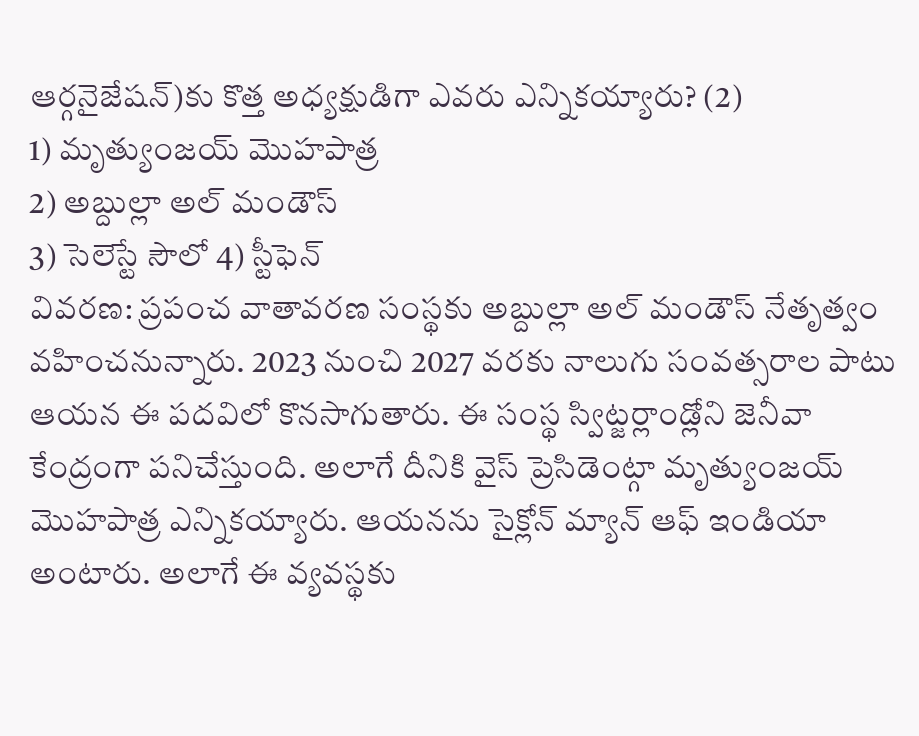ఆర్గనైజేషన్)కు కొత్త అధ్యక్షుడిగా ఎవరు ఎన్నికయ్యారు? (2)
1) మృత్యుంజయ్ మొహపాత్ర
2) అబ్దుల్లా అల్ మండౌస్
3) సెలెస్టే సౌలో 4) స్టీఫెన్
వివరణ: ప్రపంచ వాతావరణ సంస్థకు అబ్దుల్లా అల్ మండౌస్ నేతృత్వం వహించనున్నారు. 2023 నుంచి 2027 వరకు నాలుగు సంవత్సరాల పాటు ఆయన ఈ పదవిలో కొనసాగుతారు. ఈ సంస్థ స్విట్జర్లాండ్లోని జెనీవా కేంద్రంగా పనిచేస్తుంది. అలాగే దీనికి వైస్ ప్రెసిడెంట్గా మృత్యుంజయ్ మొహపాత్ర ఎన్నికయ్యారు. ఆయనను సైక్లోన్ మ్యాన్ ఆఫ్ ఇండియా అంటారు. అలాగే ఈ వ్యవస్థకు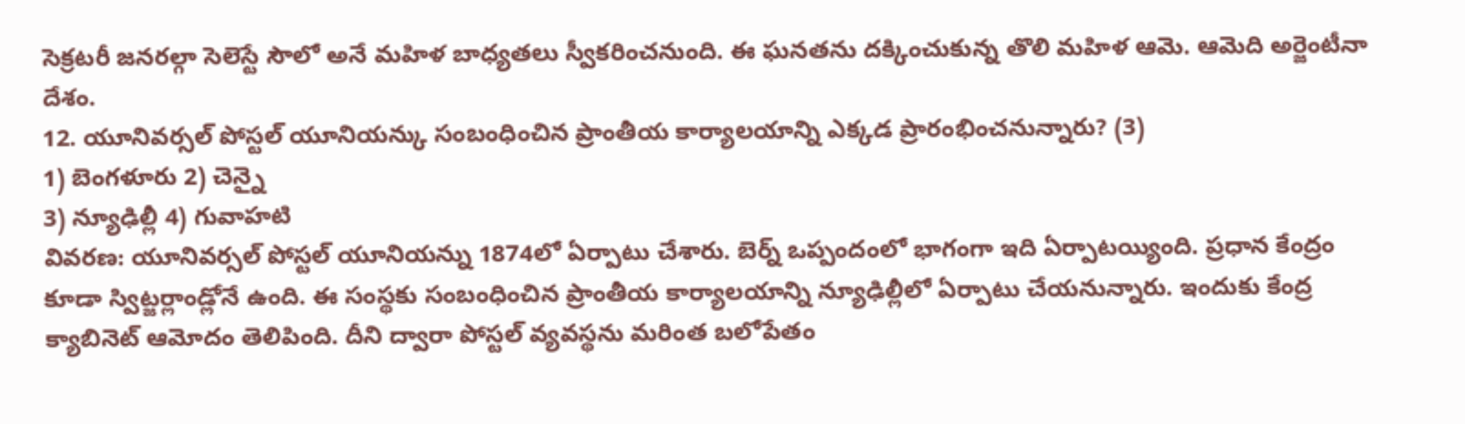సెక్రటరీ జనరల్గా సెలెస్టే సౌలో అనే మహిళ బాధ్యతలు స్వీకరించనుంది. ఈ ఘనతను దక్కించుకున్న తొలి మహిళ ఆమె. ఆమెది అర్జెంటీనా దేశం.
12. యూనివర్సల్ పోస్టల్ యూనియన్కు సంబంధించిన ప్రాంతీయ కార్యాలయాన్ని ఎక్కడ ప్రారంభించనున్నారు? (3)
1) బెంగళూరు 2) చెన్నై
3) న్యూఢిల్లీ 4) గువాహటి
వివరణ: యూనివర్సల్ పోస్టల్ యూనియన్ను 1874లో ఏర్పాటు చేశారు. బెర్న్ ఒప్పందంలో భాగంగా ఇది ఏర్పాటయ్యింది. ప్రధాన కేంద్రం కూడా స్విట్జర్లాండ్లోనే ఉంది. ఈ సంస్థకు సంబంధించిన ప్రాంతీయ కార్యాలయాన్ని న్యూఢిల్లీలో ఏర్పాటు చేయనున్నారు. ఇందుకు కేంద్ర క్యాబినెట్ ఆమోదం తెలిపింది. దీని ద్వారా పోస్టల్ వ్యవస్థను మరింత బలోపేతం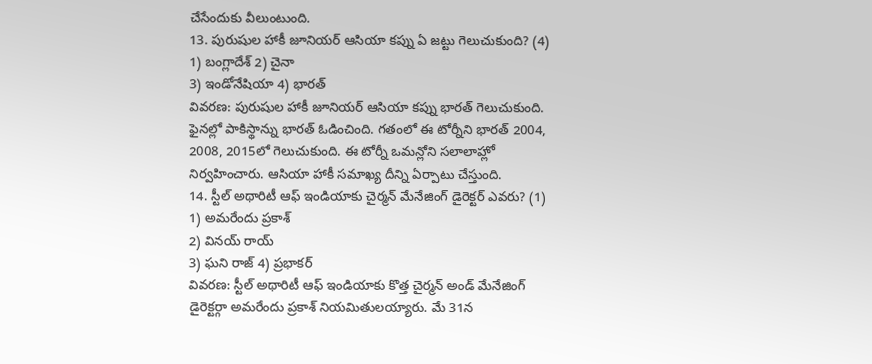చేసేందుకు వీలుంటుంది.
13. పురుషుల హాకీ జూనియర్ ఆసియా కప్ను ఏ జట్టు గెలుచుకుంది? (4)
1) బంగ్లాదేశ్ 2) చైనా
3) ఇండోనేషియా 4) భారత్
వివరణ: పురుషుల హాకీ జూనియర్ ఆసియా కప్ను భారత్ గెలుచుకుంది. ఫైనల్లో పాకిస్థాన్ను భారత్ ఓడించింది. గతంలో ఈ టోర్నీని భారత్ 2004, 2008, 2015లో గెలుచుకుంది. ఈ టోర్నీ ఒమన్లోని సలాలాహ్లో నిర్వహించారు. ఆసియా హాకీ సమాఖ్య దీన్ని ఏర్పాటు చేస్తుంది.
14. స్టీల్ అథారిటీ ఆఫ్ ఇండియాకు చైర్మన్ మేనేజింగ్ డైరెక్టర్ ఎవరు? (1)
1) అమరేందు ప్రకాశ్
2) వినయ్ రాయ్
3) ఘని రాజ్ 4) ప్రభాకర్
వివరణ: స్టీల్ అథారిటీ ఆఫ్ ఇండియాకు కొత్త చైర్మన్ అండ్ మేనేజింగ్ డైరెక్టర్గా అమరేందు ప్రకాశ్ నియమితులయ్యారు. మే 31న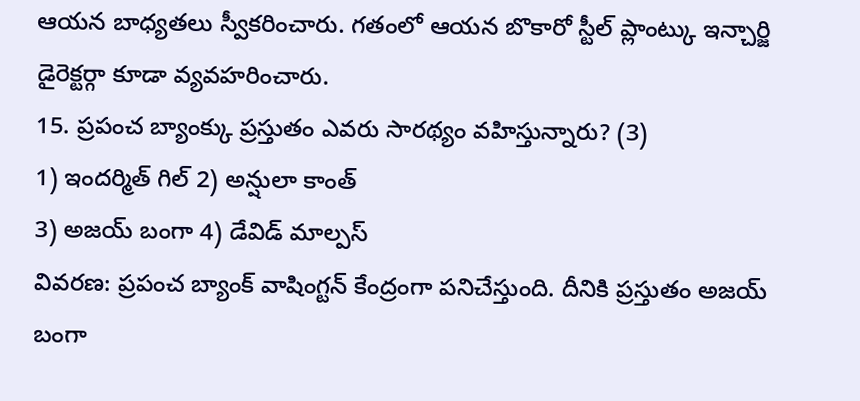ఆయన బాధ్యతలు స్వీకరించారు. గతంలో ఆయన బొకారో స్టీల్ ప్లాంట్కు ఇన్చార్జి డైరెక్టర్గా కూడా వ్యవహరించారు.
15. ప్రపంచ బ్యాంక్కు ప్రస్తుతం ఎవరు సారథ్యం వహిస్తున్నారు? (3)
1) ఇందర్మిత్ గిల్ 2) అన్షులా కాంత్
3) అజయ్ బంగా 4) డేవిడ్ మాల్పస్
వివరణ: ప్రపంచ బ్యాంక్ వాషింగ్టన్ కేంద్రంగా పనిచేస్తుంది. దీనికి ప్రస్తుతం అజయ్ బంగా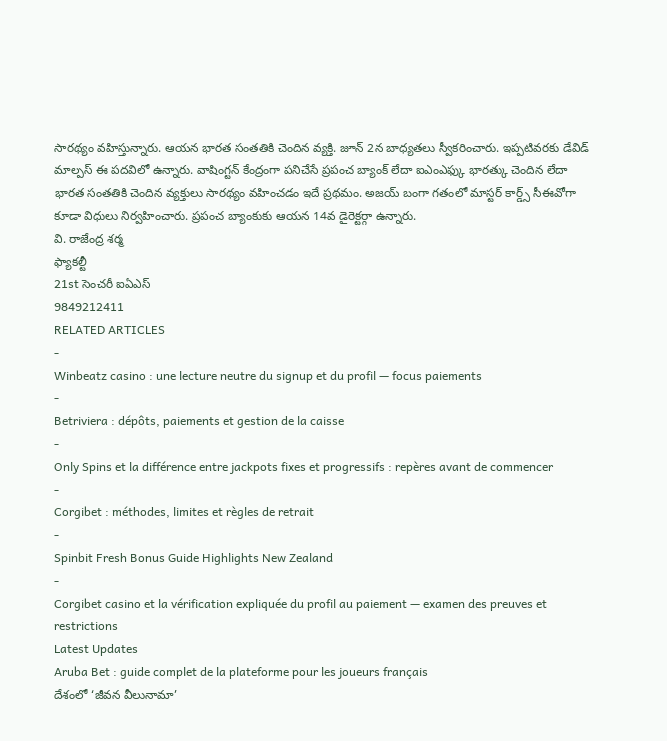సారథ్యం వహిస్తున్నారు. ఆయన భారత సంతతికి చెందిన వ్యక్తి. జూన్ 2న బాధ్యతలు స్వీకరించారు. ఇప్పటివరకు డేవిడ్ మాల్పస్ ఈ పదవిలో ఉన్నారు. వాషింగ్టన్ కేంద్రంగా పనిచేసే ప్రపంచ బ్యాంక్ లేదా ఐఎంఎఫ్కు భారత్కు చెందిన లేదా భారత సంతతికి చెందిన వ్యక్తులు సారథ్యం వహించడం ఇదే ప్రథమం. అజయ్ బంగా గతంలో మాస్టర్ కార్డ్స్ సీఈవోగా కూడా విధులు నిర్వహించారు. ప్రపంచ బ్యాంకుకు ఆయన 14వ డైరెక్టర్గా ఉన్నారు.
వి. రాజేంద్ర శర్మ
ఫ్యాకల్టీ
21st సెంచరీ ఐఏఎస్
9849212411
RELATED ARTICLES
-
Winbeatz casino : une lecture neutre du signup et du profil — focus paiements
-
Betriviera : dépôts, paiements et gestion de la caisse
-
Only Spins et la différence entre jackpots fixes et progressifs : repères avant de commencer
-
Corgibet : méthodes, limites et règles de retrait
-
Spinbit Fresh Bonus Guide Highlights New Zealand
-
Corgibet casino et la vérification expliquée du profil au paiement — examen des preuves et restrictions
Latest Updates
Aruba Bet : guide complet de la plateforme pour les joueurs français
దేశంలో ‘జీవన వీలునామా’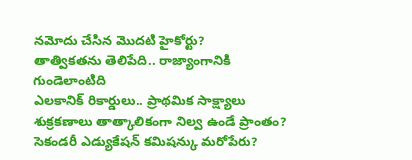నమోదు చేసిన మొదటి హైకోర్టు?
తాత్వికతను తెలిపేది.. రాజ్యాంగానికి గుండెలాంటిది
ఎలకానిక్ రికార్డులు.. ప్రాథమిక సాక్ష్యాలు
శుక్రకణాలు తాత్కాలికంగా నిల్వ ఉండే ప్రాంతం?
సెకండరీ ఎడ్యుకేషన్ కమిషన్కు మరోపేరు?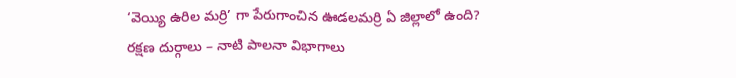‘వెయ్యి ఉరిల మర్రి’ గా పేరుగాంచిన ఊడలమర్రి ఏ జిల్లాలో ఉంది?
రక్షణ దుర్గాలు – నాటి పాలనా విభాగాలు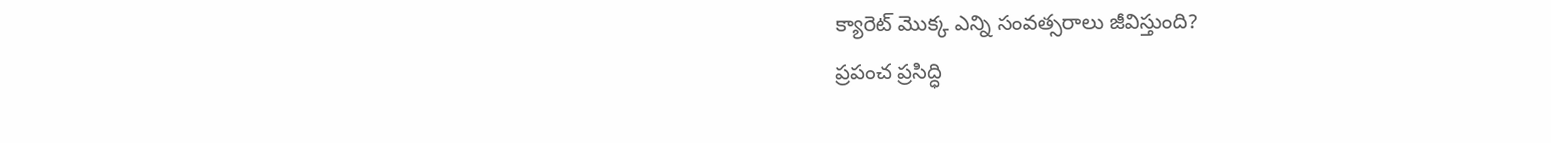క్యారెట్ మొక్క ఎన్ని సంవత్సరాలు జీవిస్తుంది?
ప్రపంచ ప్రసిద్ధి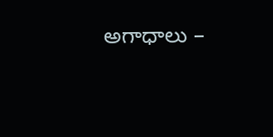అగాధాలు –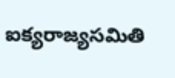ఐక్యరాజ్యసమితి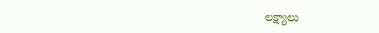లక్ష్యాలు